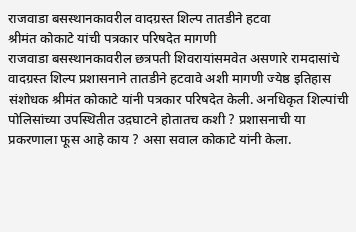राजवाडा बसस्थानकावरील वादग्रस्त शिल्प तातडीने हटवा
श्रीमंत कोकाटे यांची पत्रकार परिषदेत मागणी
राजवाडा बसस्थानकावरील छत्रपती शिवरायांसमवेत असणारे रामदासांचे वादग्रस्त शिल्प प्रशासनाने तातडीने हटवावे अशी मागणी ज्येष्ठ इतिहास संशोधक श्रीमंत कोकाटे यांनी पत्रकार परिषदेत केली. अनधिकृत शिल्पांची पोलिसांच्या उपस्थितीत उद़घाटने होतातच कशी ? प्रशासनाची या प्रकरणाला फूस आहे काय ? असा सवाल कोकाटे यांनी केला.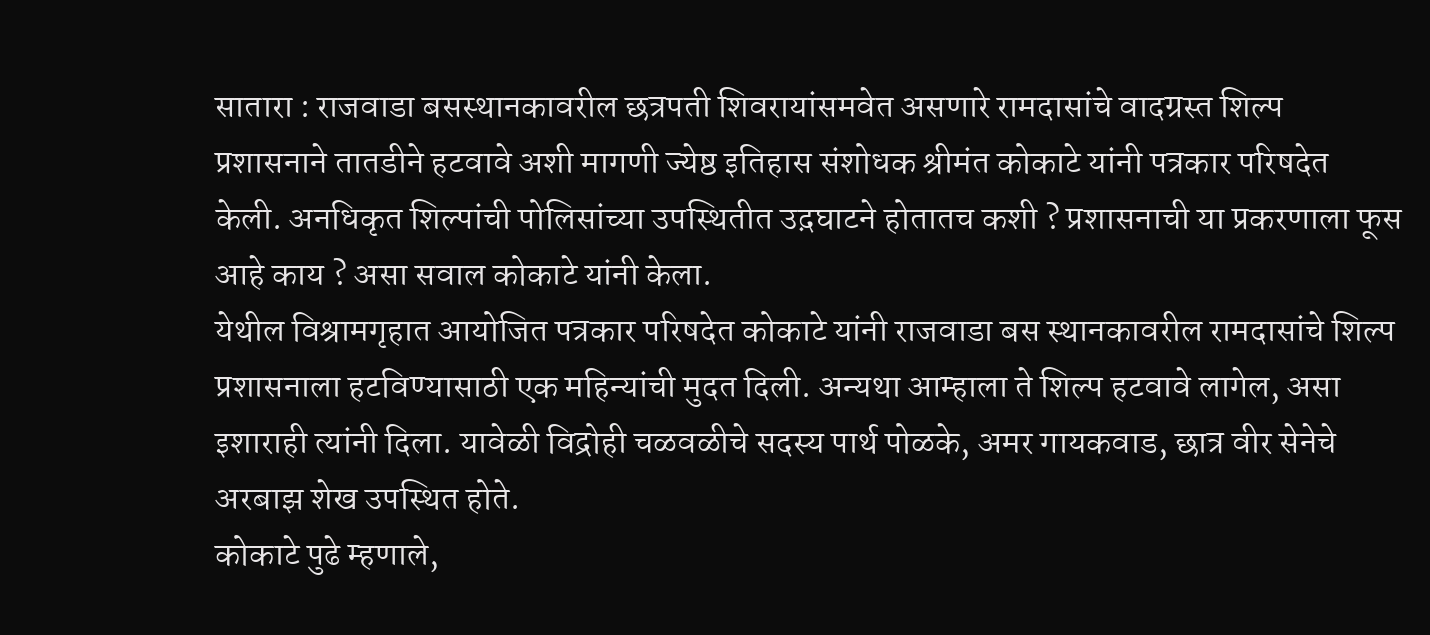सातारा : राजवाडा बसस्थानकावरील छत्रपती शिवरायांसमवेत असणारे रामदासांचे वादग्रस्त शिल्प प्रशासनाने तातडीने हटवावे अशी मागणी ज्येष्ठ इतिहास संशोधक श्रीमंत कोकाटे यांनी पत्रकार परिषदेत केली. अनधिकृत शिल्पांची पोलिसांच्या उपस्थितीत उद़घाटने होतातच कशी ? प्रशासनाची या प्रकरणाला फूस आहे काय ? असा सवाल कोकाटे यांनी केला.
येथील विश्रामगृहात आयोजित पत्रकार परिषदेत कोकाटे यांनी राजवाडा बस स्थानकावरील रामदासांचे शिल्प प्रशासनाला हटविण्यासाठी एक महिन्यांची मुदत दिली. अन्यथा आम्हाला ते शिल्प हटवावे लागेल, असा इशाराही त्यांनी दिला. यावेळी विद्रोही चळवळीचे सदस्य पार्थ पोळके, अमर गायकवाड, छात्र वीर सेनेचे अरबाझ शेख उपस्थित होते.
कोकाटे पुढे म्हणाले,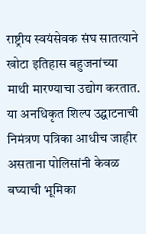राष्ट्रीय स्वयंसेवक संघ सातत्याने खोटा इतिहास बहुजनांच्या माथी मारण्याचा उद्योग करतात. या अनधिकृत शिल्प उद्घाटनाची निमंत्रण पत्रिका आधीच जाहीर असताना पोलिसांनी केवळ बघ्याची भूमिका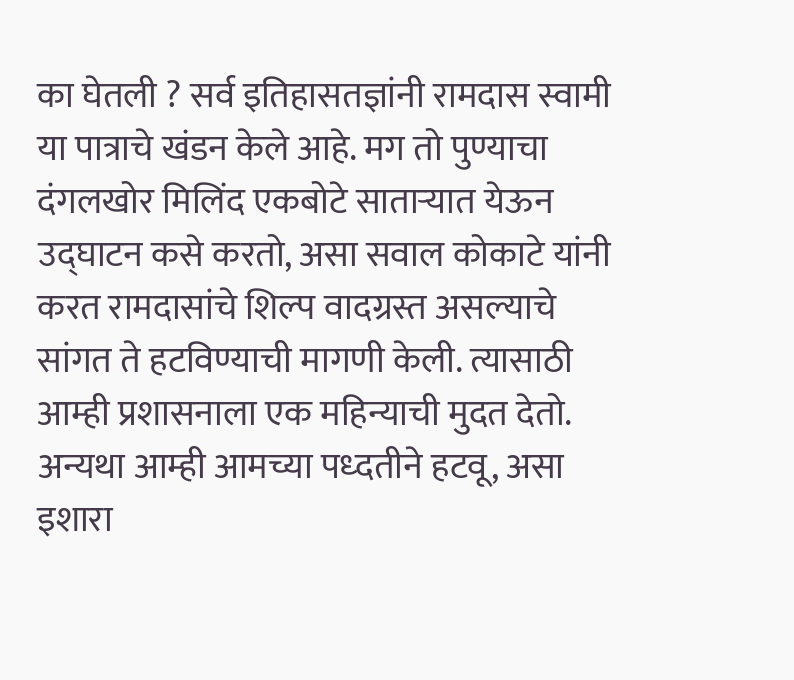का घेतली ? सर्व इतिहासतज्ञांनी रामदास स्वामी या पात्राचे खंडन केले आहे. मग तो पुण्याचा दंगलखोर मिलिंद एकबोटे साताऱ्यात येऊन उद्घाटन कसे करतो, असा सवाल कोकाटे यांनी करत रामदासांचे शिल्प वादग्रस्त असल्याचे सांगत ते हटविण्याची मागणी केली. त्यासाठी आम्ही प्रशासनाला एक महिन्याची मुदत देतो. अन्यथा आम्ही आमच्या पध्दतीने हटवू, असा इशारा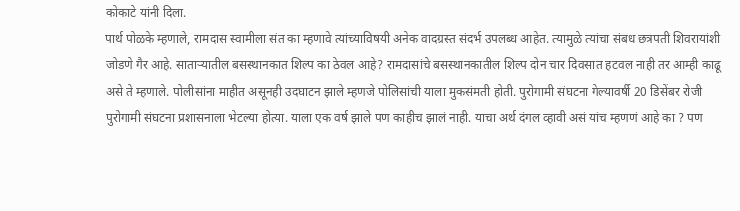कोकाटे यांनी दिला.
पार्थ पोळके म्हणाले, रामदास स्वामीला संत का म्हणावे त्यांच्याविषयी अनेक वादग्रस्त संदर्भ उपलब्ध आहेत. त्यामुळे त्यांचा संबध छत्रपती शिवरायांशी जोडणे गैर आहे. साताऱ्यातील बसस्थानकात शिल्प का ठेवल आहे? रामदासांचे बसस्थानकातील शिल्प दोन चार दिवसात हटवल नाही तर आम्ही काढू असे ते म्हणाले. पोलीसांना माहीत असूनही उदघाटन झाले म्हणजे पोलिसांची याला मुकसंमती होती. पुरोगामी संघटना गेल्यावर्षी 20 डिसेंबर रोजी पुरोगामी संघटना प्रशासनाला भेटल्या होत्या. याला एक वर्ष झाले पण काहीच झालं नाही. याचा अर्थ दंगल व्हावी असं यांच म्हणणं आहे का ? पण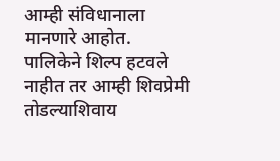आम्ही संविधानाला मानणारे आहोत.
पालिकेने शिल्प हटवले नाहीत तर आम्ही शिवप्रेमी तोडल्याशिवाय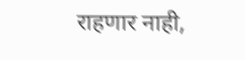राहणार नाही,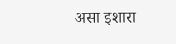असा इशारा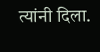त्यांनी दिला.